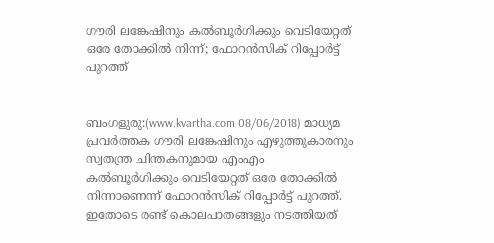ഗൗരി ലങ്കേഷിനും കല്‍ബൂര്‍ഗിക്കും വെടിയേറ്റത് ഒരേ തോക്കില്‍ നിന്ന്; ഫോറന്‍സിക് റിപ്പോര്‍ട്ട് പുറത്ത്


ബംഗളുരു:(www.kvartha.com 08/06/2018) മാധ്യമ പ്രവര്‍ത്തക ഗൗരി ലങ്കേഷിനും എഴുത്തുകാരനും സ്വതന്ത്ര ചിന്തകനുമായ എംഎം കല്‍ബൂര്‍ഗിക്കും വെടിയേറ്റത് ഒരേ തോക്കില്‍ നിന്നാണെന്ന് ഫോറന്‍സിക് റിപ്പോര്‍ട്ട് പുറത്ത്. ഇതോടെ രണ്ട് കൊലപാതങ്ങളും നടത്തിയത്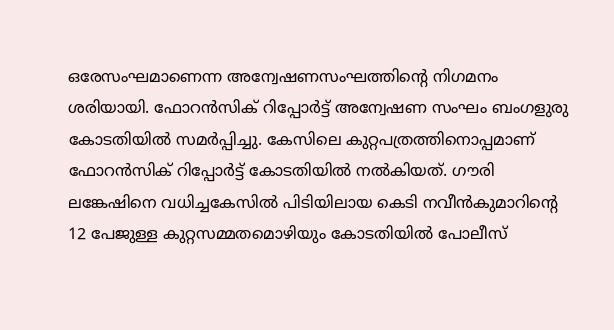ഒരേസംഘമാണെന്ന അന്വേഷണസംഘത്തിന്റെ നിഗമനം ശരിയായി. ഫോറന്‍സിക് റിപ്പോര്‍ട്ട് അന്വേഷണ സംഘം ബംഗളുരു കോടതിയില്‍ സമര്‍പ്പിച്ചു. കേസിലെ കുറ്റപത്രത്തിനൊപ്പമാണ് ഫോറന്‍സിക് റിപ്പോര്‍ട്ട് കോടതിയില്‍ നല്‍കിയത്. ഗൗരി ലങ്കേഷിനെ വധിച്ചകേസില്‍ പിടിയിലായ കെടി നവീന്‍കുമാറിന്റെ 12 പേജുള്ള കുറ്റസമ്മതമൊഴിയും കോടതിയില്‍ പോലീസ്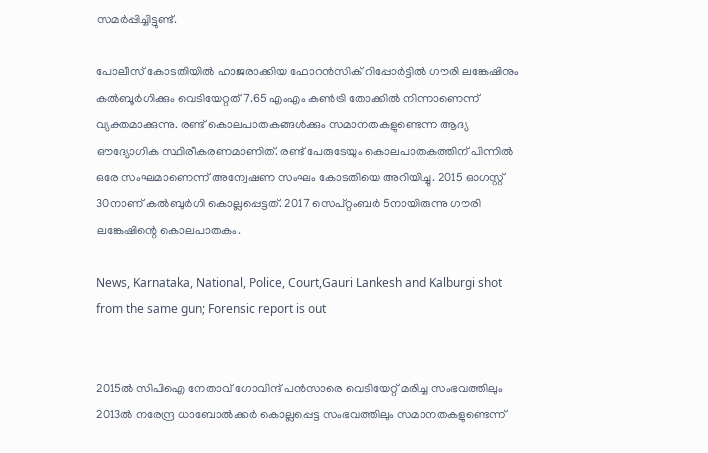സമര്‍പ്പിച്ചിട്ടുണ്ട്.

പോലീസ് കോടതിയില്‍ ഹാജരാക്കിയ ഫോറന്‍സിക് റിപ്പോര്‍ട്ടില്‍ ഗൗരി ലങ്കേഷിനും കല്‍ബൂര്‍ഗിക്കും വെടിയേറ്റത് 7.65 എംഎം കണ്‍ട്രി തോക്കില്‍ നിന്നാണെന്ന് വ്യക്തമാക്കുന്നു. രണ്ട് കൊലപാതകങ്ങള്‍ക്കും സമാനതകളുണ്ടെന്ന ആദ്യ ഔദ്യോഗിക സ്ഥിരീകരണമാണിത്. രണ്ട് പേരുടേയും കൊലപാതകത്തിന് പിന്നില്‍ ഒരേ സംഘമാണെന്ന് അന്വേഷണ സംഘം കോടതിയെ അറിയിച്ചു. 2015 ഓഗസ്റ്റ് 30നാണ് കല്‍ബുര്‍ഗി കൊല്ലപ്പെട്ടത്. 2017 സെപ്റ്റംബര്‍ 5നായിരുന്നു ഗൗരി ലങ്കേഷിന്റെ കൊലപാതകം.

News, Karnataka, National, Police, Court,Gauri Lankesh and Kalburgi shot from the same gun; Forensic report is out


2015ല്‍ സിപിഐ നേതാവ് ഗോവിന്ദ് പന്‍സാരെ വെടിയേറ്റ് മരിച്ച സംഭവത്തിലും 2013ല്‍ നരേന്ദ്ര ധാബോല്‍ക്കര്‍ കൊല്ലപ്പെട്ട സംഭവത്തിലും സമാനതകളുണ്ടെന്ന്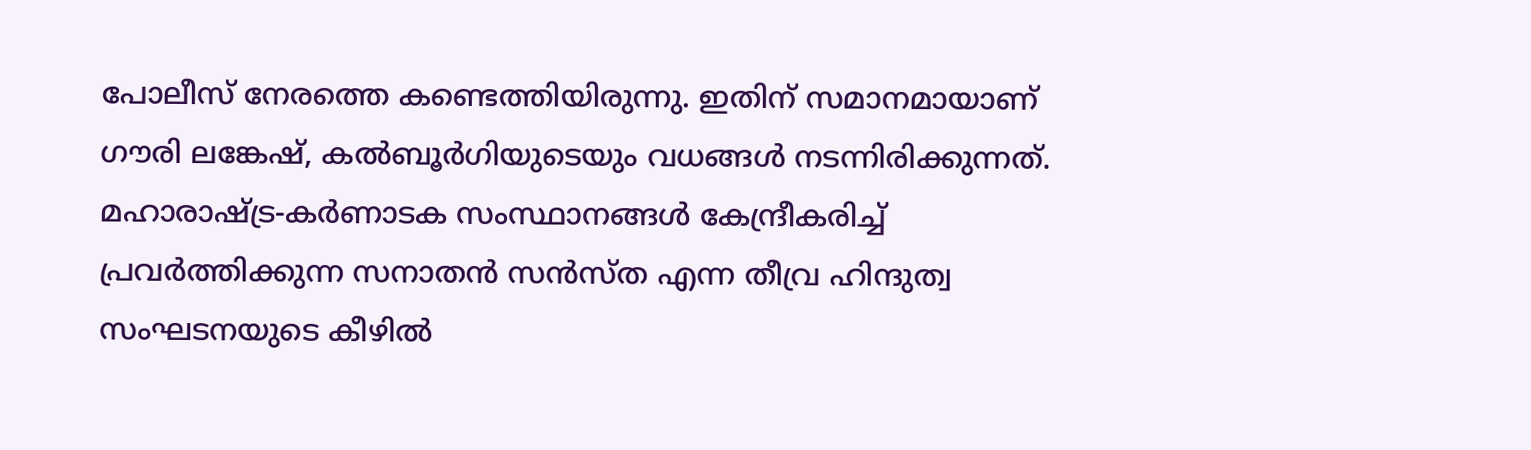പോലീസ് നേരത്തെ കണ്ടെത്തിയിരുന്നു. ഇതിന് സമാനമായാണ് ഗൗരി ലങ്കേഷ്, കല്‍ബൂര്‍ഗിയുടെയും വധങ്ങള്‍ നടന്നിരിക്കുന്നത്. മഹാരാഷ്ട്ര-കര്‍ണാടക സംസ്ഥാനങ്ങള്‍ കേന്ദ്രീകരിച്ച് പ്രവര്‍ത്തിക്കുന്ന സനാതന്‍ സന്‍സ്ത എന്ന തീവ്ര ഹിന്ദുത്വ സംഘടനയുടെ കീഴില്‍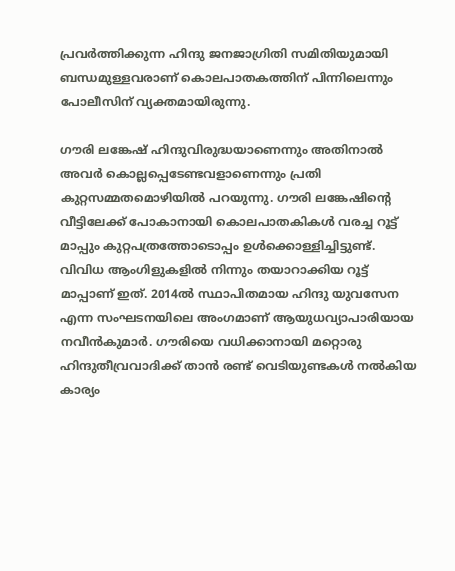പ്രവര്‍ത്തിക്കുന്ന ഹിന്ദു ജനജാഗ്രിതി സമിതിയുമായി ബന്ധമുള്ളവരാണ് കൊലപാതകത്തിന് പിന്നിലെന്നും പോലീസിന് വ്യക്തമായിരുന്നു.

ഗൗരി ലങ്കേഷ് ഹിന്ദുവിരുദ്ധയാണെന്നും അതിനാല്‍ അവര്‍ കൊല്ലപ്പെടേണ്ടവളാണെന്നും പ്രതി കുറ്റസമ്മതമൊഴിയില്‍ പറയുന്നു. ഗൗരി ലങ്കേഷിന്റെ വീട്ടിലേക്ക് പോകാനായി കൊലപാതകികള്‍ വരച്ച റൂട്ട് മാപ്പും കുറ്റപത്രത്തോടൊപ്പം ഉള്‍ക്കൊള്ളിച്ചിട്ടുണ്ട്. വിവിധ ആംഗിളുകളില്‍ നിന്നും തയാറാക്കിയ റൂട്ട് മാപ്പാണ് ഇത്. 2014ല്‍ സ്ഥാപിതമായ ഹിന്ദു യുവസേന എന്ന സംഘടനയിലെ അംഗമാണ് ആയുധവ്യാപാരിയായ നവീന്‍കുമാര്‍. ഗൗരിയെ വധിക്കാനായി മറ്റൊരു ഹിന്ദുതീവ്രവാദിക്ക് താന്‍ രണ്ട് വെടിയുണ്ടകള്‍ നല്‍കിയ കാര്യം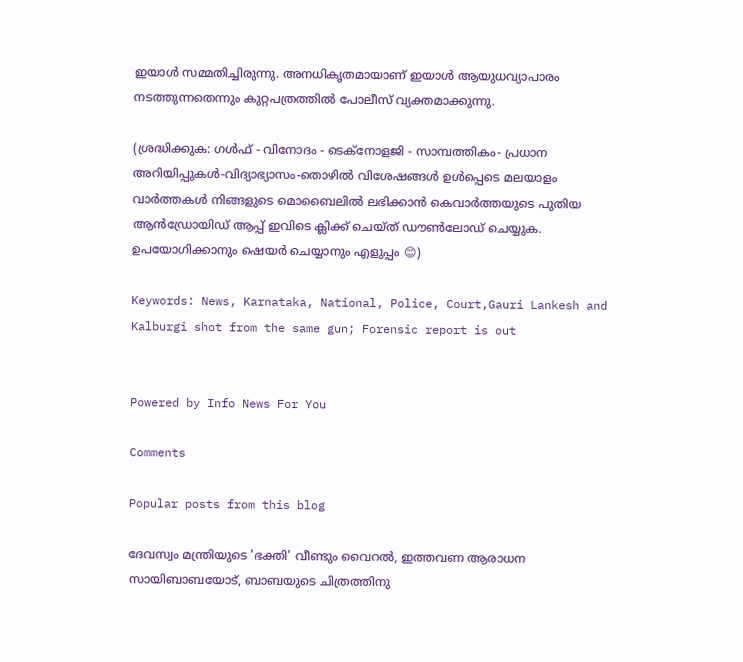ഇയാള്‍ സമ്മതിച്ചിരുന്നു. അനധികൃതമായാണ് ഇയാള്‍ ആയുധവ്യാപാരം നടത്തുന്നതെന്നും കുറ്റപത്രത്തില്‍ പോലീസ് വ്യക്തമാക്കുന്നു.

(ശ്രദ്ധിക്കുക: ഗൾഫ് - വിനോദം - ടെക്നോളജി - സാമ്പത്തികം- പ്രധാന അറിയിപ്പുകൾ-വിദ്യാഭ്യാസം-തൊഴിൽ വിശേഷങ്ങൾ ഉൾപ്പെടെ മലയാളം വാർത്തകൾ നിങ്ങളുടെ മൊബൈലിൽ ലഭിക്കാൻ കെവാർത്തയുടെ പുതിയ ആൻഡ്രോയിഡ് ആപ്പ് ഇവിടെ ക്ലിക്ക് ചെയ്ത് ഡൗൺലോഡ് ചെയ്യുക. ഉപയോഗിക്കാനും ഷെയർ ചെയ്യാനും എളുപ്പം 😊)

Keywords: News, Karnataka, National, Police, Court,Gauri Lankesh and Kalburgi shot from the same gun; Forensic report is out


Powered by Info News For You

Comments

Popular posts from this blog

ദേവസ്വം മന്ത്രിയുടെ 'ഭക്തി' വീണ്ടും വൈറല്‍, ഇത്തവണ ആരാധന സായിബാബയോട്, ബാബയുടെ ചിത്രത്തിനു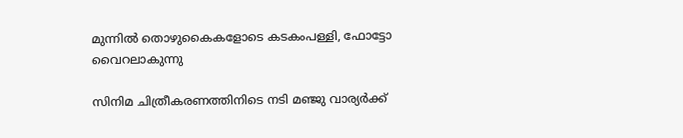മുന്നില്‍ തൊഴുകൈകളോടെ കടകംപള്ളി, ഫോട്ടോ വൈറലാകുന്നു

സിനിമ ചിത്രീകരണത്തിനിടെ നടി മഞ്ജു വാര്യര്‍ക്ക്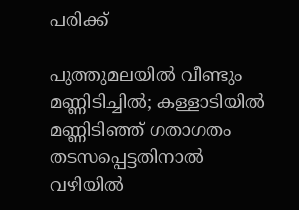പരിക്ക്

പുത്തുമലയില്‍ വീണ്ടും മണ്ണിടിച്ചില്‍; കള്ളാടിയില്‍ മണ്ണിടിഞ്ഞ് ഗതാഗതം തടസപ്പെട്ടതിനാല്‍ വഴിയില്‍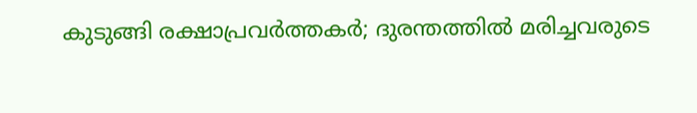കുടുങ്ങി രക്ഷാപ്രവര്‍ത്തകര്‍; ദുരന്തത്തില്‍ മരിച്ചവരുടെ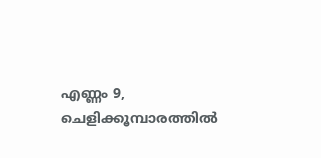എണ്ണം 9, ചെളിക്കൂമ്പാരത്തില്‍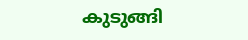കുടുങ്ങി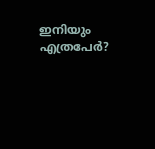ഇനിയും എത്രപേര്‍?